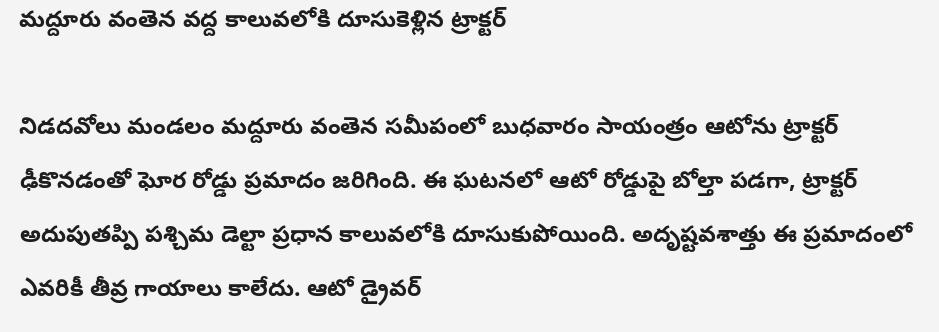మద్దూరు వంతెన వద్ద కాలువలోకి దూసుకెళ్లిన ట్రాక్టర్

నిడదవోలు మండలం మద్దూరు వంతెన సమీపంలో బుధవారం సాయంత్రం ఆటోను ట్రాక్టర్ ఢీకొనడంతో ఘోర రోడ్డు ప్రమాదం జరిగింది. ఈ ఘటనలో ఆటో రోడ్డుపై బోల్తా పడగా, ట్రాక్టర్ అదుపుతప్పి పశ్చిమ డెల్టా ప్రధాన కాలువలోకి దూసుకుపోయింది. అదృష్టవశాత్తు ఈ ప్రమాదంలో ఎవరికీ తీవ్ర గాయాలు కాలేదు. ఆటో డ్రైవర్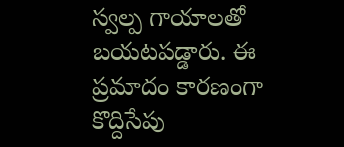స్వల్ప గాయాలతో బయటపడ్డారు. ఈ ప్రమాదం కారణంగా కొద్దిసేపు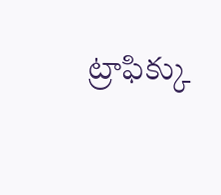ట్రాఫిక్కు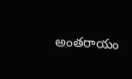అంతరాయం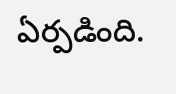ఏర్పడింది.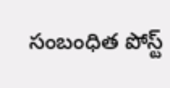సంబంధిత పోస్ట్